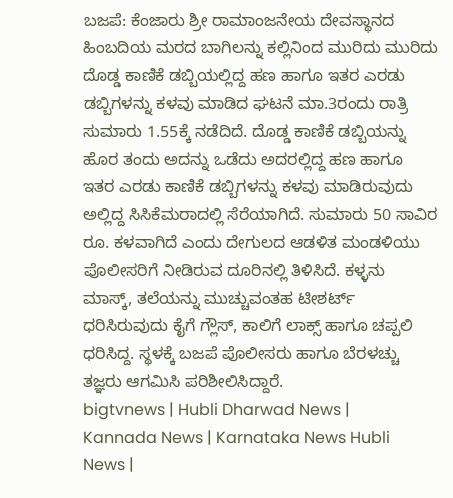ಬಜಪೆ: ಕೆಂಜಾರು ಶ್ರೀ ರಾಮಾಂಜನೇಯ ದೇವಸ್ಥಾನದ ಹಿಂಬದಿಯ ಮರದ ಬಾಗಿಲನ್ನು ಕಲ್ಲಿನಿಂದ ಮುರಿದು ಮುರಿದು ದೊಡ್ಡ ಕಾಣಿಕೆ ಡಬ್ಬಿಯಲ್ಲಿದ್ದ ಹಣ ಹಾಗೂ ಇತರ ಎರಡು ಡಬ್ಬಿಗಳನ್ನು ಕಳವು ಮಾಡಿದ ಘಟನೆ ಮಾ.3ರಂದು ರಾತ್ರಿ ಸುಮಾರು 1.55ಕ್ಕೆ ನಡೆದಿದೆ. ದೊಡ್ಡ ಕಾಣಿಕೆ ಡಬ್ಬಿಯನ್ನು ಹೊರ ತಂದು ಅದನ್ನು ಒಡೆದು ಅದರಲ್ಲಿದ್ದ ಹಣ ಹಾಗೂ ಇತರ ಎರಡು ಕಾಣಿಕೆ ಡಬ್ಬಿಗಳನ್ನು ಕಳವು ಮಾಡಿರುವುದು ಅಲ್ಲಿದ್ದ ಸಿಸಿಕೆಮರಾದಲ್ಲಿ ಸೆರೆಯಾಗಿದೆ. ಸುಮಾರು 50 ಸಾವಿರ ರೂ. ಕಳವಾಗಿದೆ ಎಂದು ದೇಗುಲದ ಆಡಳಿತ ಮಂಡಳಿಯು ಪೊಲೀಸರಿಗೆ ನೀಡಿರುವ ದೂರಿನಲ್ಲಿ ತಿಳಿಸಿದೆ. ಕಳ್ಳನು ಮಾಸ್ಕ್, ತಲೆಯನ್ನು ಮುಚ್ಚುವಂತಹ ಟೀಶರ್ಟ್ ಧರಿಸಿರುವುದು ಕೈಗೆ ಗ್ಲೌಸ್, ಕಾಲಿಗೆ ಲಾಕ್ಸ್ ಹಾಗೂ ಚಪ್ಪಲಿ ಧರಿಸಿದ್ದ. ಸ್ಥಳಕ್ಕೆ ಬಜಪೆ ಪೊಲೀಸರು ಹಾಗೂ ಬೆರಳಚ್ಚು ತಜ್ಞರು ಆಗಮಿಸಿ ಪರಿಶೀಲಿಸಿದ್ದಾರೆ.
bigtvnews | Hubli Dharwad News | Kannada News | Karnataka News Hubli News |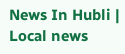News In Hubli | Local news